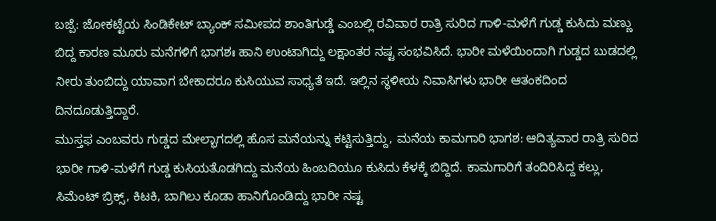ಬಜ್ಪೆ: ಜೋಕಟ್ಟೆಯ ಸಿಂಡಿಕೇಟ್ ಬ್ಯಾಂಕ್ ಸಮೀಪದ ಶಾಂತಿಗುಡ್ಡೆ ಎಂಬಲ್ಲಿ ರವಿವಾರ ರಾತ್ರಿ ಸುರಿದ ಗಾಳಿ-ಮಳೆಗೆ ಗುಡ್ಡ ಕುಸಿದು ಮಣ್ಣು ಬಿದ್ದ ಕಾರಣ ಮೂರು ಮನೆಗಳಿಗೆ ಭಾಗಶಃ ಹಾನಿ ಉಂಟಾಗಿದ್ದು ಲಕ್ಷಾಂತರ ನಷ್ಟ ಸಂಭವಿಸಿದೆ. ಭಾರೀ ಮಳೆಯಿಂದಾಗಿ ಗುಡ್ಡದ ಬುಡದಲ್ಲಿ ನೀರು ತುಂಬಿದ್ದು ಯಾವಾಗ ಬೇಕಾದರೂ ಕುಸಿಯುವ ಸಾಧ್ಯತೆ ಇದೆ. ಇಲ್ಲಿನ ಸ್ಥಳೀಯ ನಿವಾಸಿಗಳು ಭಾರೀ ಆತಂಕದಿಂದ ದಿನದೂಡುತ್ತಿದ್ದಾರೆ.
ಮುಸ್ತಫ ಎಂಬವರು ಗುಡ್ಡದ ಮೇಲ್ಭಾಗದಲ್ಲಿ ಹೊಸ ಮನೆಯನ್ನು ಕಟ್ಟಿಸುತ್ತಿದ್ದು, ಮನೆಯ ಕಾಮಗಾರಿ ಭಾಗಶ: ಆದಿತ್ಯವಾರ ರಾತ್ರಿ ಸುರಿದ ಭಾರೀ ಗಾಳಿ-ಮಳೆಗೆ ಗುಡ್ಡ ಕುಸಿಯತೊಡಗಿದ್ದು ಮನೆಯ ಹಿಂಬದಿಯೂ ಕುಸಿದು ಕೆಳಕ್ಕೆ ಬಿದ್ದಿದೆ. ಕಾಮಗಾರಿಗೆ ತಂದಿರಿಸಿದ್ದ ಕಲ್ಲು, ಸಿಮೆಂಟ್ ಬ್ರಿಕ್ಸ್, ಕಿಟಕಿ, ಬಾಗಿಲು ಕೂಡಾ ಹಾನಿಗೊಂಡಿದ್ದು ಭಾರೀ ನಷ್ಟ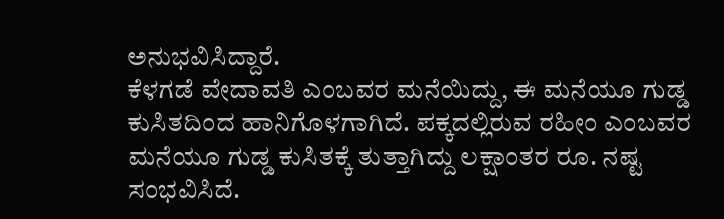ಅನುಭವಿಸಿದ್ದಾರೆ.
ಕೆಳಗಡೆ ವೇದಾವತಿ ಎಂಬವರ ಮನೆಯಿದ್ದು, ಈ ಮನೆಯೂ ಗುಡ್ಡ ಕುಸಿತದಿಂದ ಹಾನಿಗೊಳಗಾಗಿದೆ. ಪಕ್ಕದಲ್ಲಿರುವ ರಹೀಂ ಎಂಬವರ ಮನೆಯೂ ಗುಡ್ಡ ಕುಸಿತಕ್ಕೆ ತುತ್ತಾಗಿದ್ದು ಲಕ್ಷಾಂತರ ರೂ. ನಷ್ಟ ಸಂಭವಿಸಿದೆ.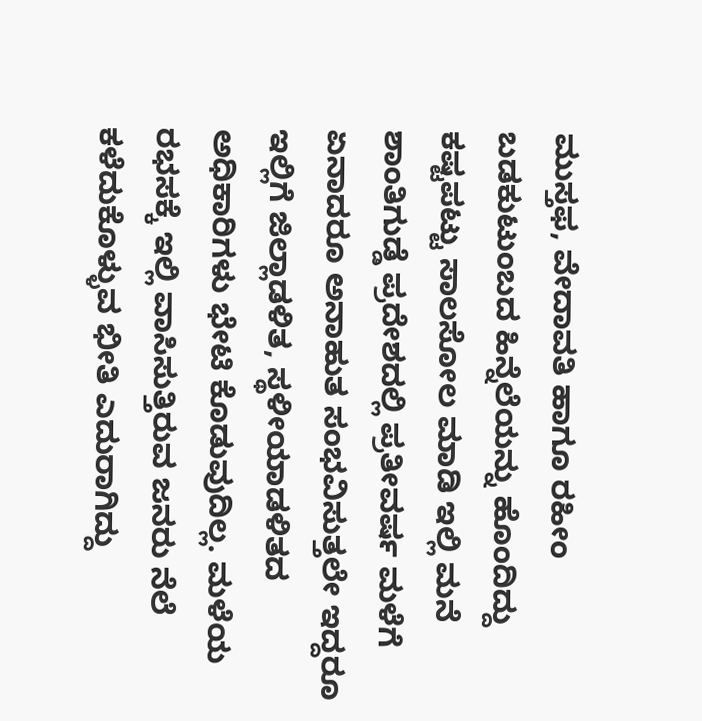ಮುಸ್ತಫ, ವೇದಾವತಿ ಹಾಗೂ ರಹೀಂ ಬಡಕುಟುಂಬದ ಹಿನ್ನೆಲೆಯನ್ನು ಹೊಂದಿದ್ದು ಕಷ್ಟಪಟ್ಟು ಸಾಲಸೋಲ ಮಾಡಿ ಇಲ್ಲಿ ಮನೆ
ಶಾಂತಿಗುಡ್ಡೆ ಪ್ರದೇಶದಲ್ಲಿ ಪ್ರತೀವರ್ಷ ಮಳೆಗೆ ಏನಾದರೂ ಅನಾಹುತ ಸಂಭವಿಸುತ್ತಲೇ ಇದ್ದರೂ ಇಲ್ಲಿಗೆ ಜಿಲ್ಲಾಡಳಿತ, ಸ್ಥಳೀಯಾಡಳಿತದ ಅಧಿಕಾರಿಗಳು ಭೇಟಿ ಕೊಡುವುದಿಲ್ಲ. ಮಳೆಯ ರಭಸಕ್ಕೆ ಇಲ್ಲಿ ವಾಸಿಸುತ್ತಿರುವ ಜನರು ನೆಲೆ ಕಳೆದುಕೊಳ್ಳುವ ಭೀತಿ ಎದುರಾಗಿದ್ದು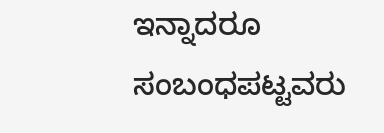ಇನ್ನಾದರೂ ಸಂಬಂಧಪಟ್ಟವರು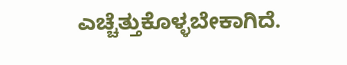ಎಚ್ಚೆತ್ತುಕೊಳ್ಳಬೇಕಾಗಿದೆ.